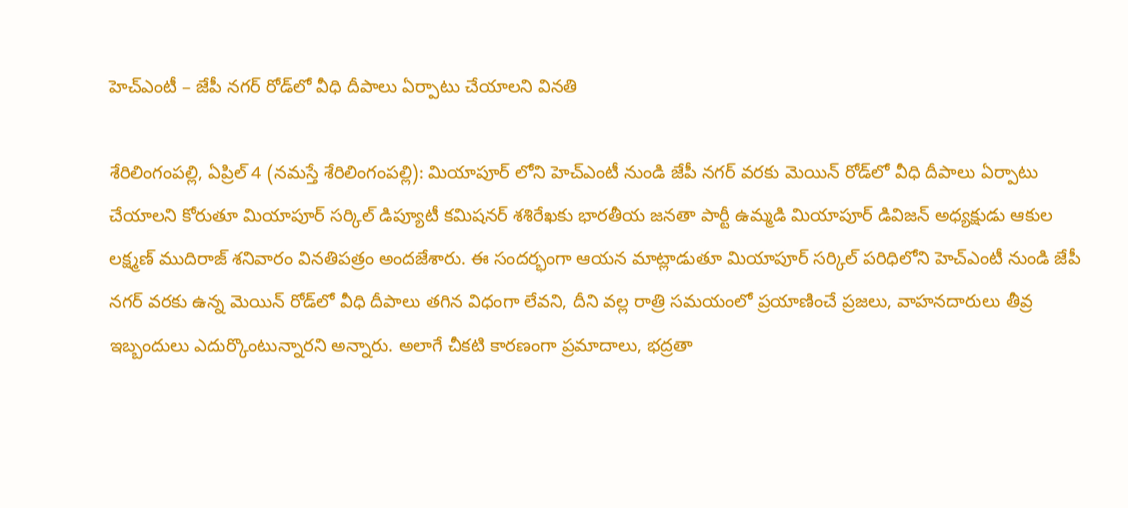హెచ్‌ఎంటీ – జేపీ నగర్ రోడ్‌లో వీధి దీపాలు ఏర్పాటు చేయాల‌ని విన‌తి

శేరిలింగంప‌ల్లి, ఏప్రిల్ 4 (న‌మ‌స్తే శేరిలింగంప‌ల్లి): మియాపూర్ లోని హెచ్‌ఎంటీ నుండి జేపీ నగర్ వరకు మెయిన్ రోడ్‌లో వీధి దీపాలు ఏర్పాటు చేయాల‌ని కోరుతూ మియాపూర్ స‌ర్కిల్ డిప్యూటీ క‌మిష‌న‌ర్ శ‌శిరేఖ‌కు భారతీయ జనతా పార్టీ ఉమ్మడి మియాపూర్ డివిజన్ అధ్య‌క్షుడు ఆకుల లక్ష్మణ్ ముదిరాజ్ శ‌నివారం విన‌తిప‌త్రం అంద‌జేశారు. ఈ సంద‌ర్భంగా ఆయ‌న మాట్లాడుతూ మియాపూర్ సర్కిల్ పరిధిలోని హెచ్‌ఎంటీ నుండి జేపీ నగర్ వరకు ఉన్న మెయిన్ రోడ్‌లో వీధి దీపాలు తగిన విధంగా లేవ‌ని, దీని వల్ల రాత్రి సమయంలో ప్రయాణించే ప్రజలు, వాహనదారులు తీవ్ర ఇబ్బందులు ఎదుర్కొంటున్నార‌ని అన్నారు. అలాగే చీకటి కారణంగా ప్రమాదాలు, భద్రతా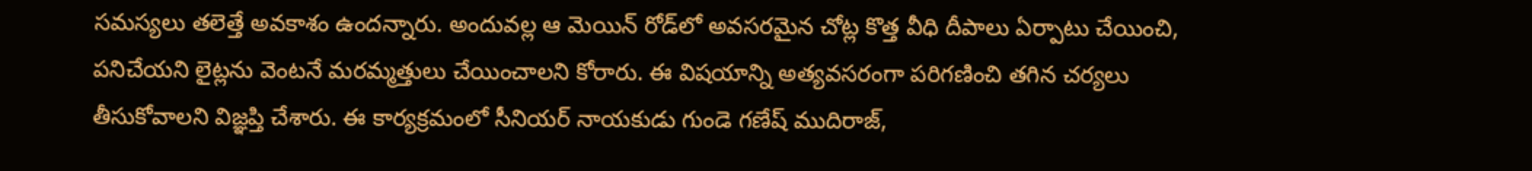సమస్యలు తలెత్తే అవకాశం ఉంద‌న్నారు. అందువల్ల ఆ మెయిన్ రోడ్‌లో అవసరమైన చోట్ల కొత్త వీధి దీపాలు ఏర్పాటు చేయించి, పనిచేయని లైట్లను వెంటనే మరమ్మత్తులు చేయించాల‌ని కోరారు. ఈ విషయాన్ని అత్యవసరంగా పరిగణించి తగిన చర్యలు తీసుకోవాలని విజ్ఞ‌ప్తి చేశారు. ఈ కార్య‌క్ర‌మంలో సీనియ‌ర్ నాయ‌కుడు గుండె గ‌ణేష్ ముదిరాజ్‌,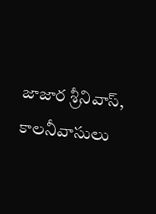జాజార శ్రీ‌నివాస్‌, కాల‌నీవాసులు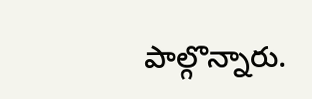పాల్గొన్నారు.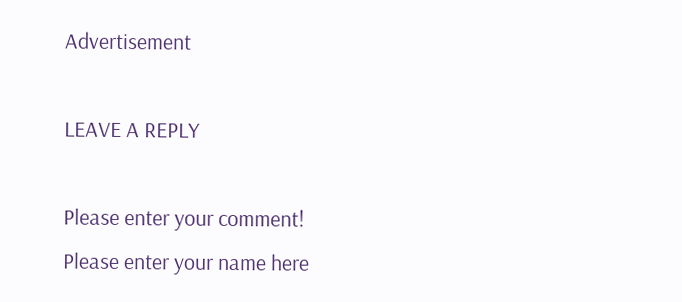Advertisement

LEAVE A REPLY

Please enter your comment!
Please enter your name here